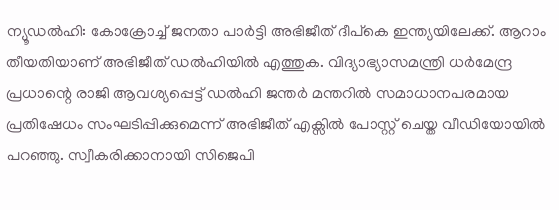ന്യൂഡൽഹി: കോക്രോച്ച് ജനതാ പാർട്ടി അഭിജീത് ദീപ്കെ ഇന്ത്യയിലേക്ക്. ആറാം തീയതിയാണ് അഭിജീത് ഡൽഹിയിൽ എത്തുക. വിദ്യാഭ്യാസമന്ത്രി ധർമേന്ദ്ര പ്രധാന്റെ രാജി ആവശ്യപ്പെട്ട് ഡൽഹി ജന്തർ മന്തറിൽ സമാധാനപരമായ പ്രതിഷേധം സംഘടിപ്പിക്കുമെന്ന് അഭിജീത് എക്സിൽ പോസ്റ്റ് ചെയ്ത വീഡിയോയിൽ പറഞ്ഞു. സ്വീകരിക്കാനായി സിജെപി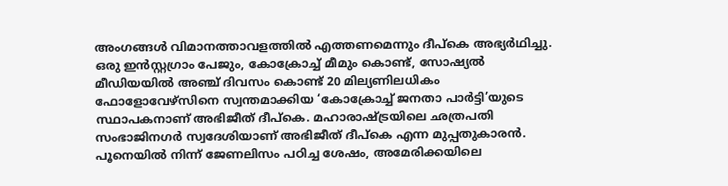അംഗങ്ങൾ വിമാനത്താവളത്തിൽ എത്തണമെന്നും ദീപ്കെ അഭ്യർഥിച്ചു.
ഒരു ഇൻസ്റ്റഗ്രാം പേജും, കോക്രോച്ച് മീമും കൊണ്ട്, സോഷ്യൽ മീഡിയയിൽ അഞ്ച് ദിവസം കൊണ്ട് 20 മില്യണിലധികം ഫോളോവേഴ്സിനെ സ്വന്തമാക്കിയ ‘കോക്രോച്ച് ജനതാ പാർട്ടി’യുടെ സ്ഥാപകനാണ് അഭിജീത് ദീപ്കെ. മഹാരാഷ്ട്രയിലെ ഛത്രപതി സംഭാജിനഗർ സ്വദേശിയാണ് അഭിജീത് ദീപ്കെ എന്ന മുപ്പതുകാരൻ. പൂനെയിൽ നിന്ന് ജേണലിസം പഠിച്ച ശേഷം, അമേരിക്കയിലെ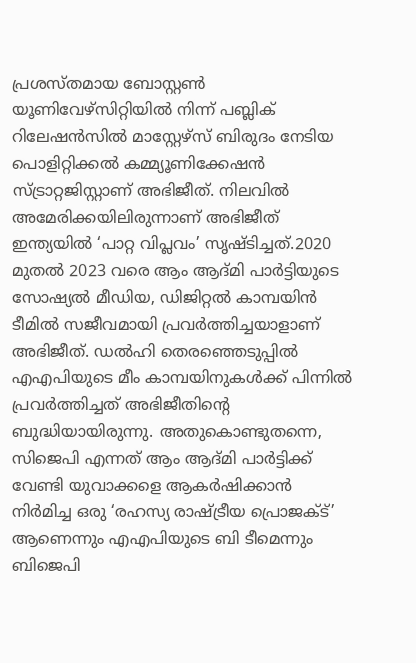പ്രശസ്തമായ ബോസ്റ്റൺ യൂണിവേഴ്സിറ്റിയിൽ നിന്ന് പബ്ലിക് റിലേഷൻസിൽ മാസ്റ്റേഴ്സ് ബിരുദം നേടിയ പൊളിറ്റിക്കൽ കമ്മ്യൂണിക്കേഷൻ സ്ട്രാറ്റജിസ്റ്റാണ് അഭിജീത്. നിലവിൽ അമേരിക്കയിലിരുന്നാണ് അഭിജീത് ഇന്ത്യയിൽ ‘പാറ്റ വിപ്ലവം’ സൃഷ്ടിച്ചത്.2020 മുതൽ 2023 വരെ ആം ആദ്മി പാർട്ടിയുടെ സോഷ്യൽ മീഡിയ, ഡിജിറ്റൽ കാമ്പയിൻ ടീമിൽ സജീവമായി പ്രവർത്തിച്ചയാളാണ് അഭിജീത്. ഡൽഹി തെരഞ്ഞെടുപ്പിൽ എഎപിയുടെ മീം കാമ്പയിനുകൾക്ക് പിന്നിൽ പ്രവർത്തിച്ചത് അഭിജീതിന്റെ ബുദ്ധിയായിരുന്നു. അതുകൊണ്ടുതന്നെ, സിജെപി എന്നത് ആം ആദ്മി പാർട്ടിക്ക് വേണ്ടി യുവാക്കളെ ആകർഷിക്കാൻ നിർമിച്ച ഒരു ‘രഹസ്യ രാഷ്ട്രീയ പ്രൊജക്ട്’ ആണെന്നും എഎപിയുടെ ബി ടീമെന്നും ബിജെപി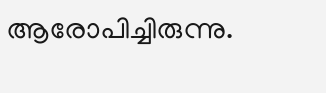ആരോപിച്ചിരുന്നു.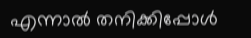എന്നാൽ തനിക്കിപ്പോൾ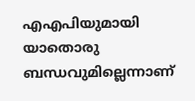എഎപിയുമായി യാതൊരു ബന്ധവുമില്ലെന്നാണ്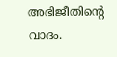അഭിജീതിന്റെ വാദം.